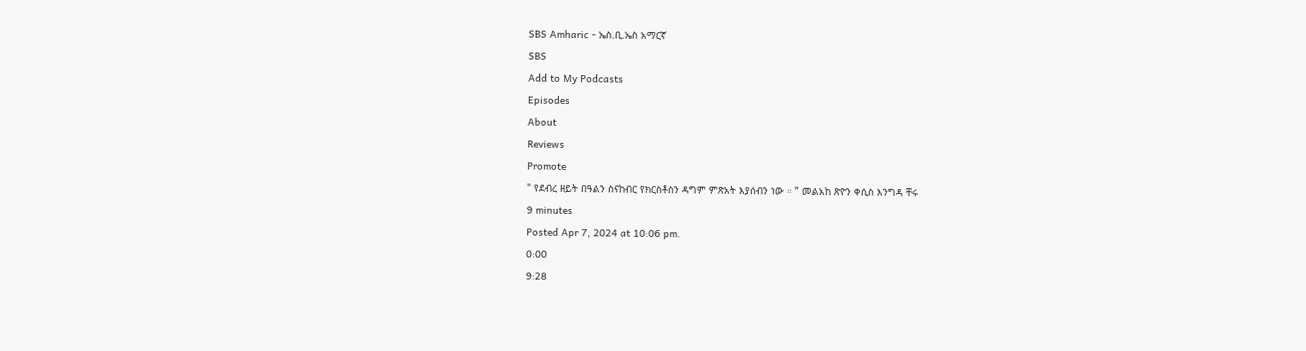SBS Amharic - ኤስ.ቢ.ኤስ አማርኛ
SBS
Add to My Podcasts
Episodes
About
Reviews
Promote
" የደብረ ዘይት በዓልን ስናከብር የክርስቶስን ዳግም ምጽአት እያሰብን ነው ። ” መልአከ ጽዮን ቀሲስ እንግዳ ቸሩ
9 minutes
Posted Apr 7, 2024 at 10:06 pm.
0:00
9:28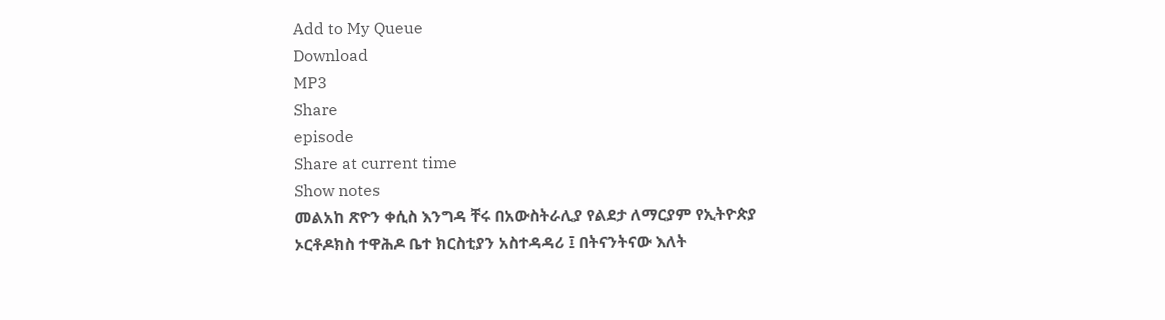Add to My Queue
Download
MP3
Share
episode
Share at current time
Show notes
መልአከ ጽዮን ቀሲስ እንግዳ ቸሩ በአውስትራሊያ የልደታ ለማርያም የኢትዮጵያ ኦርቶዶክስ ተዋሕዶ ቤተ ክርስቲያን አስተዳዳሪ ፤ በትናንትናው እለት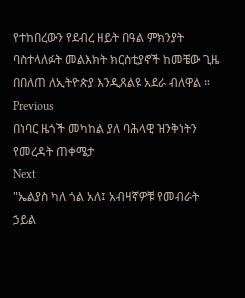የተከበረውን የደብረ ዘይት በዓል ምክንያት ባስተላለፉት መልእክት ክርስቲያኖች ከመቼው ጊዜ በበለጠ ለኢትዮጵያ እንዲጸልዩ አደራ ብለዋል ።
Previous
በነባር ዜጎች መካከል ያለ ባሕላዊ ዝንቅነትን የመረዳት ጠቀሜታ
Next
"ኤልያስ ካለ ጎል አለ፤ አብዛኛዎቹ የመብራት ኃይል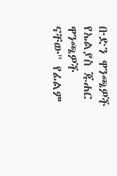ቡድን ዋንጫዎች የኤልያስ ጁሐር ዋንጫዎች ናቸው" የፊልም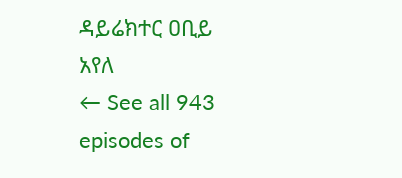ዳይሬክተር ዐቢይ አየለ
← See all 943 episodes of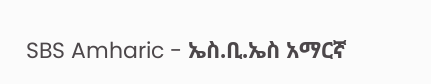SBS Amharic - ኤስ.ቢ.ኤስ አማርኛ